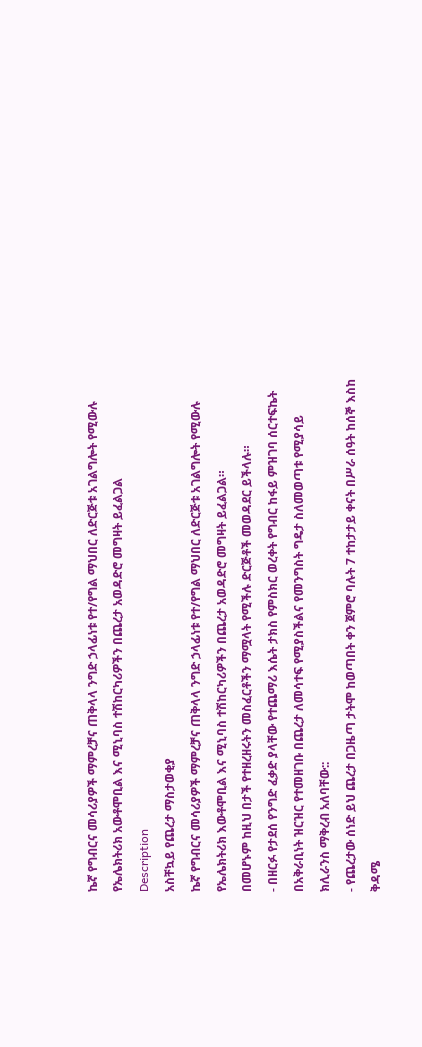ኬኛ የግብርና መሳሪያዎች ማምረቻና ጠቅላላ ንግድ ኃላፊነቱ የተ/የግል ማህበር ለድርጅቱ አገልግሎት የሚውሉ የኤሌክትሪክ አውቶሞቢል እና ሚኒባስ ተሽከርካሪዎችን በጨረታ አወዳድሮ መግዛት ይፈልጋል
Description
አስቸኳይ የጨረታ ማስታወቂያ
ኬኛ የግብርና መሳሪያዎች ማምረቻና ጠቅላላ ንግድ ኃላፊነቱ የተ/የግል ማህበር ለድርጅቱ አገልግሎት የሚውሉ የኤሌክትሪክ እውቶሞቢል እና ሚኒባስ ተሽከርካሪዎችን በጨረታ አወዳድሮ መግዛት ይፈልጋል።
በመሆኑም ከዚህ በታች የተዘረዘሩትን መስፈርቶችን ማሟላት የሚችሉ ድርጅቶች መወዳደር ይችላሉ።
- በዘርፉ የታደሰ የንግድ ፈቃድ ያላቸው የተጨማሪ እሴት ታክስ የምስክር ወረቀት የግብር ከፋይ ምዝገባ ሰርተፍኬት በአቅራቢነት ዝርዝር የተመዘገቡ በጨረታ ለመሳተፍ የሚያስችልና የመንግስት ግዴታ ስለመወጣቱ የሚያሳይ ክሊራንስ ማቅረብ አለባቸው::
- የጨረታው ሰነድ ይህ ጨረታ በጋዜጣ ታትሞ ከወጣበት ቀን ጀምሮ ባሉት 7 ተከታታይ ቀናት በሥራ ሰዓት ከሰኞ እስከ ቅዳሜ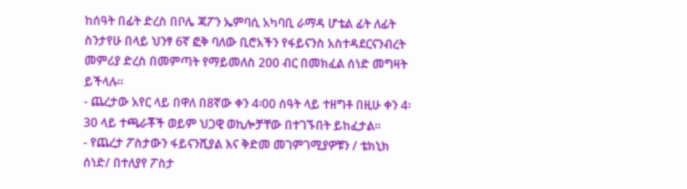ከሰዓት በፊት ድረስ በቦሌ ጃፖን ኤምባሲ አካባቢ ራማዳ ሆቴል ፊት ለፊት ስንታየሁ በላይ ህንፃ 6ኛ ፎቅ ባለው ቢሮአችን የፋይናንስ አስተዳደርናንብረት መምሪያ ድረስ በመምጣት የማይመለስ 200 ብር በመክፈል ሰነድ መግዛት ይችላሉ።
- ጨረታው አየር ላይ በዋለ በ8ኛው ቀን 4፡00 ሰዓት ላይ ተዘግቶ በዚሁ ቀን 4፡30 ላይ ተጫራቾች ወይም ህጋዊ ወኪሎቻቸው በተገኙበት ይከፈታል።
- የጨረታ ፖስታውን ፋይናንሺያል እና ቅድመ መገምገሚያዎቹን / ቴክኒክ ሰነድ/ በተለያየ ፖስታ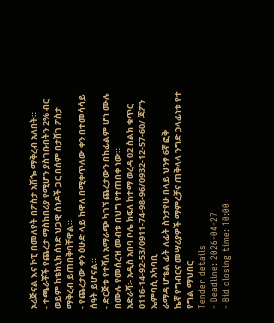ኦሪጅናል እና ኮፒ በመለየት በፖስታ አሽጐ ማቅረብ አለበት።
- ተጫራቾች የጨረታ ማስከበሪያ የሚሆን ያስገቡበትን 2% ብር ወይም ከቴክኒክ ሰነድ ህጋዊ ሰነዶች ጋር በሰም በታሸገ ፖስታ ማቅረብ ይጠበቅባቸዋል።
- የጨረታው ቀን ዕሁድ ላይ ከዋለ በሚቀጥለው ቀን በተመሳሳይ ሰዓት ይሆናል።
- ድርጅቱ የተሻለ አማራጭ ካገኘ ጨረታውን በከፊልም ሆነ ሙሉ በሙሉ የመሰረዝ መብቱ በህግ የተጠበቀ ነው።
አድራሻ፡- አዲስ አበባ ቦሌ ክፍለ ከተማ ወረዳ 02 ስልክ ቁጥር
0116-14-92-53/0911-74-98-96/0932-12-57-60/ ጃፖን ኤምባሲ አካባቢ
ራማዳ ሆቴል ፊት ለፊት ስንታየሁ በላይ ህንፃ 6ኛ ፎቅ
ኬኛ የግብርና መሣሪያዎች ማምረቻና ጠቅላላ ንግድ ኃላፊነቱ የተ የግል ማህበር
Tender details
- Deadline: 2026-04-27
- Bid closing time: 10:00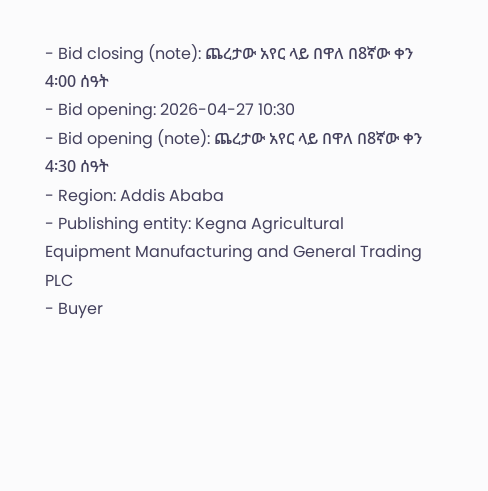- Bid closing (note): ጨረታው አየር ላይ በዋለ በ8ኛው ቀን 4፡00 ሰዓት
- Bid opening: 2026-04-27 10:30
- Bid opening (note): ጨረታው አየር ላይ በዋለ በ8ኛው ቀን 4፡30 ሰዓት
- Region: Addis Ababa
- Publishing entity: Kegna Agricultural Equipment Manufacturing and General Trading PLC
- Buyer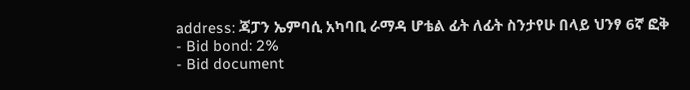address: ጃፓን ኤምባሲ አካባቢ ራማዳ ሆቴል ፊት ለፊት ስንታየሁ በላይ ህንፃ 6ኛ ፎቅ
- Bid bond: 2%
- Bid document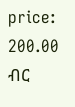price: 200.00 ብር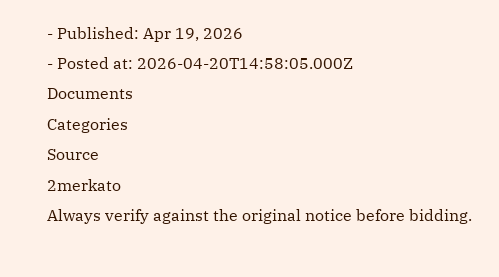- Published: Apr 19, 2026
- Posted at: 2026-04-20T14:58:05.000Z
Documents
Categories
Source
2merkato
Always verify against the original notice before bidding.